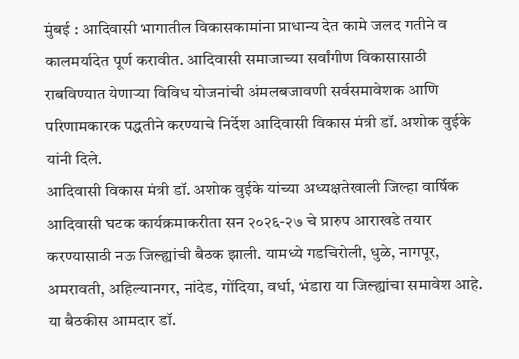मुंबई : आदिवासी भागातील विकासकामांना प्राधान्य देत कामे जलद गतीने व कालमर्यादेत पूर्ण करावीत. आदिवासी समाजाच्या सर्वांगीण विकासासाठी राबविण्यात येणाऱ्या विविध योजनांची अंमलबजावणी सर्वसमावेशक आणि परिणामकारक पद्धतीने करण्याचे निर्देश आदिवासी विकास मंत्री डॉ. अशोक वुईके यांनी दिले.
आदिवासी विकास मंत्री डॉ. अशोक वुईके यांच्या अध्यक्षतेखाली जिल्हा वार्षिक आदिवासी घटक कार्यक्रमाकरीता सन २०२६-२७ चे प्रारुप आराखडे तयार करण्यासाठी नऊ जिल्ह्यांची बैठक झाली. यामध्ये गडचिरोली, धुळे, नागपूर, अमरावती, अहिल्यानगर, नांदेड, गोंदिया, वर्धा, भंडारा या जिल्ह्यांचा समावेश आहे. या बैठकीस आमदार डॉ.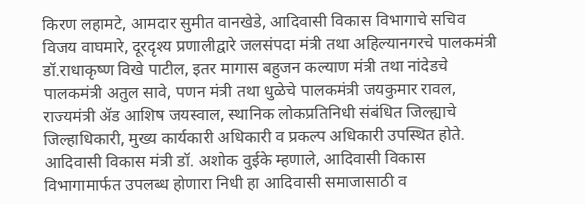किरण लहामटे, आमदार सुमीत वानखेडे, आदिवासी विकास विभागाचे सचिव विजय वाघमारे, दूरदृश्य प्रणालीद्वारे जलसंपदा मंत्री तथा अहिल्यानगरचे पालकमंत्री डॉ.राधाकृष्ण विखे पाटील, इतर मागास बहुजन कल्याण मंत्री तथा नांदेडचे पालकमंत्री अतुल सावे, पणन मंत्री तथा धुळेचे पालकमंत्री जयकुमार रावल, राज्यमंत्री ॲड आशिष जयस्वाल, स्थानिक लोकप्रतिनिधी संबंधित जिल्ह्याचे जिल्हाधिकारी, मुख्य कार्यकारी अधिकारी व प्रकल्प अधिकारी उपस्थित होते.
आदिवासी विकास मंत्री डॉ. अशोक वुईके म्हणाले, आदिवासी विकास विभागामार्फत उपलब्ध होणारा निधी हा आदिवासी समाजासाठी व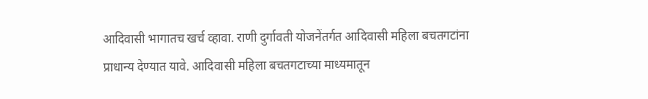आदिवासी भागातच खर्च व्हावा. राणी दुर्गावती योजनेंतर्गत आदिवासी महिला बचतगटांना प्राधान्य देण्यात यावे. आदिवासी महिला बचतगटाच्या माध्यमातून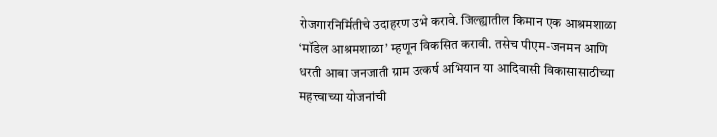रोजगारनिर्मितीचे उदाहरण उभे करावे. जिल्ह्यातील किमान एक आश्रमशाळा ‘मॉडेल आश्रमशाळा’ म्हणून विकसित करावी. तसेच पीएम-जनमन आणि धरती आबा जनजाती ग्राम उत्कर्ष अभियान या आदिवासी विकासासाठीच्या महत्त्वाच्या योजनांची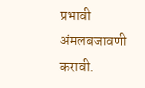प्रभावी अंमलबजावणी करावी.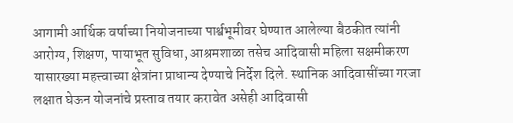आगामी आर्थिक वर्षाच्या नियोजनाच्या पार्श्वभूमीवर घेण्यात आलेल्या बैठकीत त्यांनी आरोग्य, शिक्षण, पायाभूत सुविधा, आश्रमशाळा तसेच आदिवासी महिला सक्षमीकरण यासारख्या महत्त्वाच्या क्षेत्रांना प्राधान्य देण्याचे निर्देश दिले. स्थानिक आदिवासींच्या गरजा लक्षात घेऊन योजनांचे प्रस्ताव तयार करावेत असेही आदिवासी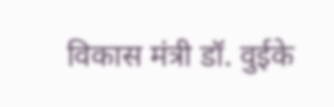विकास मंत्री डॉ. वुईके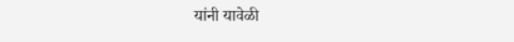यांनी यावेळी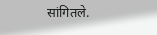सांगितले.